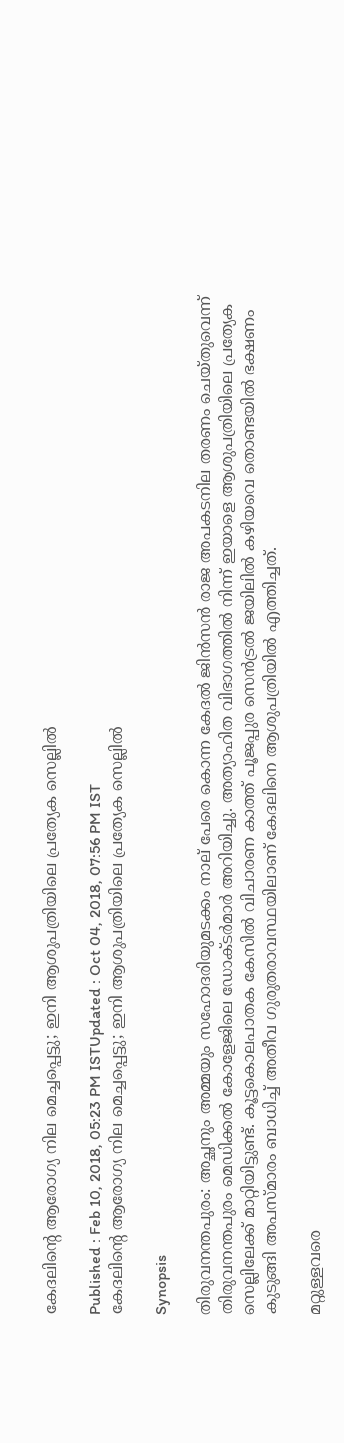കേദലിന്റെ ആരോഗ്യ നില മെച്ചപ്പെട്ടു; ഇനി ആശുപത്രിയിലെ പ്രത്യേക സെല്ലില്‍

Published : Feb 10, 2018, 05:23 PM ISTUpdated : Oct 04, 2018, 07:56 PM IST
കേദലിന്റെ ആരോഗ്യ നില മെച്ചപ്പെട്ടു; ഇനി ആശുപത്രിയിലെ പ്രത്യേക സെല്ലില്‍

Synopsis

തിരുവനന്തപുരം: അച്ഛനും അമ്മയും സഹോദരിയുമടക്കം നാല് പേരെ കൊന്ന കേദല്‍ ജിന്‍സന്‍ രാജ അപകടനില തരണം ചെയ്തുവെന്ന് തിരുവനന്തപുരം മെഡിക്കല്‍ കോളേജിലെ ഡോക്ടര്‍മാര്‍ അറിയിച്ചു. അത്യാഹിത വിഭാഗത്തില്‍ നിന്ന് ഇയാളെ ആശുപത്രിയിലെ പ്രത്യേക സെല്ലിലേക്ക് മാറ്റിയിട്ടുണ്ട്. കൂട്ടകൊലപാതക കേസില്‍ വിചാരണ കാത്ത് പൂജപ്പുര സെന്‍ട്രല്‍ ജയിലില്‍ കഴിയവെ തൊണ്ടയില്‍ ഭക്ഷണം കുടുങ്ങി അപസ്മാരം ബാധിച്ച് അതീവ ഗുരുതരാവസ്ഥയിലാണ് കേദലിനെ ആശുപത്രിയില്‍ എത്തിച്ചത്.

മറ്റുള്ളവരെ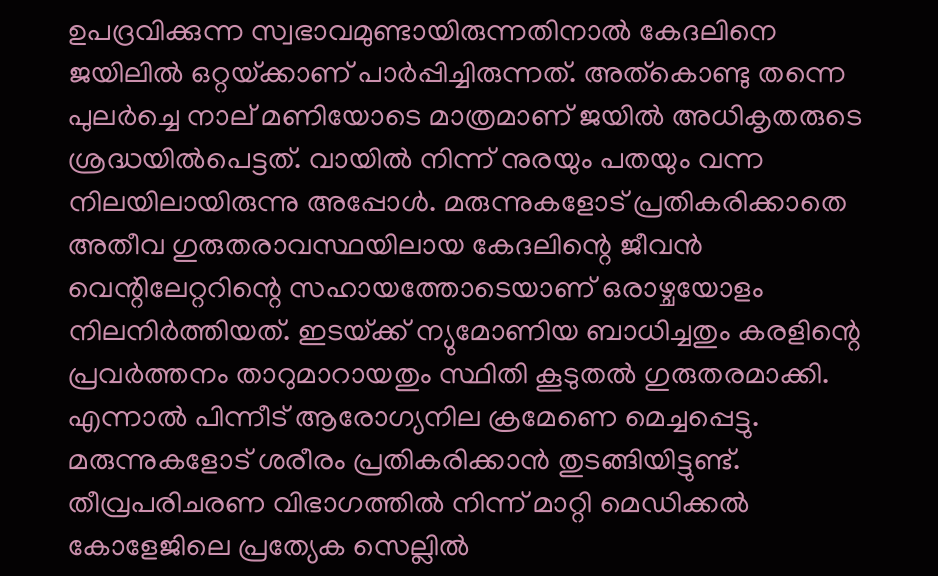ഉപദ്രവിക്കുന്ന സ്വഭാവമുണ്ടായിരുന്നതിനാല്‍ കേദലിനെ ജയിലില്‍ ഒറ്റയ്‌ക്കാണ് പാര്‍പ്പിച്ചിരുന്നത്. അത്കൊണ്ടു തന്നെ പുലര്‍ച്ചെ നാല് മണിയോടെ മാത്രമാണ് ജയില്‍ അധികൃതരുടെ ശ്രദ്ധയില്‍പെട്ടത്. വായില്‍ നിന്ന് നുരയും പതയും വന്ന നിലയിലായിരുന്നു അപ്പോള്‍. മരുന്നുകളോട് പ്രതികരിക്കാതെ അതീവ ഗുരുതരാവസ്ഥയിലായ കേദലിന്റെ ജീവന്‍ വെന്റിലേറ്ററിന്റെ സഹായത്തോടെയാണ് ഒരാഴ്ചയോളം നിലനിര്‍ത്തിയത്. ഇടയ്‌ക്ക് ന്യുമോണിയ ബാധിച്ചതും കരളിന്റെ പ്രവര്‍ത്തനം താറുമാറായതും സ്ഥിതി കൂടുതല്‍ ഗുരുതരമാക്കി. എന്നാല്‍ പിന്നീട് ആരോഗ്യനില ക്രമേണെ മെച്ചപ്പെട്ടു. മരുന്നുകളോട് ശരീരം പ്രതികരിക്കാന്‍ തുടങ്ങിയിട്ടുണ്ട്. തീവ്രപരിചരണ വിഭാഗത്തില്‍ നിന്ന് മാറ്റി മെഡിക്കല്‍ കോളേജിലെ പ്രത്യേക സെല്ലില്‍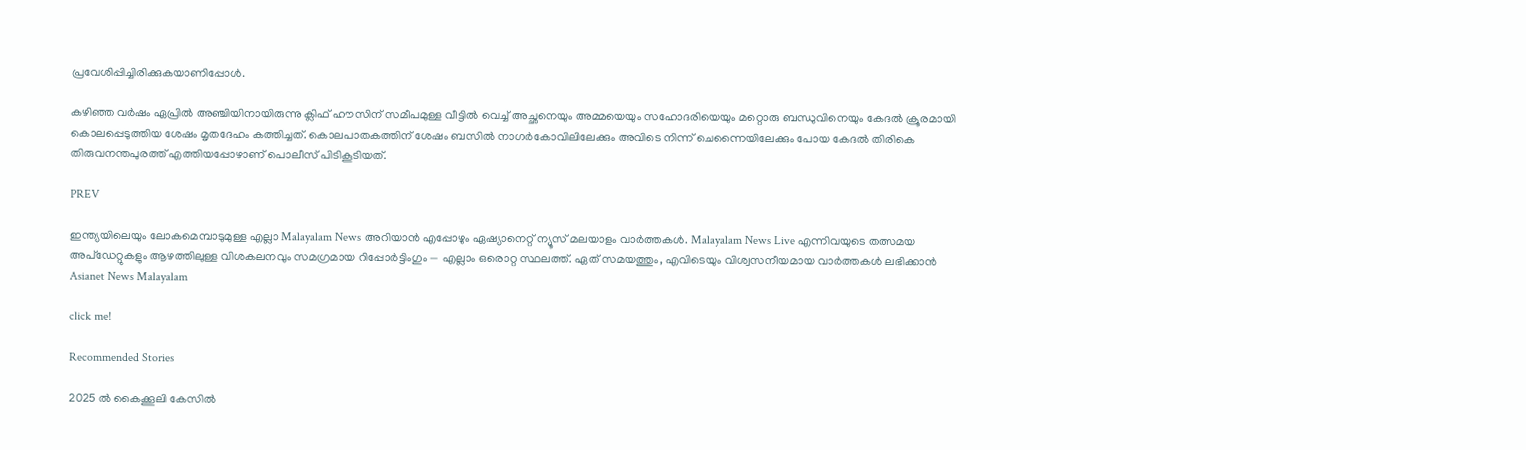പ്രവേശിപ്പിച്ചിരിക്കുകയാണിപ്പോള്‍.

കഴിഞ്ഞ വര്‍ഷം ഏപ്രില്‍ അഞ്ചിയിനായിരുന്നു ക്ലിഫ് ഹൗസിന് സമീപമുള്ള വീട്ടില്‍ വെച്ച് അച്ഛനെയും അമ്മയെയും സഹോദരിയെയും മറ്റൊരു ബന്ധുവിനെയും കേദല്‍ ക്രൂരമായി കൊലപ്പെടുത്തിയ ശേഷം മൃതദേഹം കത്തിച്ചത്. കൊലപാതകത്തിന് ശേഷം ബസില്‍ നാഗര്‍കോവിലിലേക്കും അവിടെ നിന്ന് ചെന്നൈയിലേക്കും പോയ കേദല്‍ തിരികെ തിരുവനന്തപുരത്ത് എത്തിയപ്പോഴാണ് പൊലീസ് പിടികൂടിയത്.

PREV

ഇന്ത്യയിലെയും ലോകമെമ്പാടുമുള്ള എല്ലാ Malayalam News അറിയാൻ എപ്പോഴും ഏഷ്യാനെറ്റ് ന്യൂസ് മലയാളം വാർത്തകൾ. Malayalam News Live എന്നിവയുടെ തത്സമയ അപ്‌ഡേറ്റുകളും ആഴത്തിലുള്ള വിശകലനവും സമഗ്രമായ റിപ്പോർട്ടിംഗും — എല്ലാം ഒരൊറ്റ സ്ഥലത്ത്. ഏത് സമയത്തും, എവിടെയും വിശ്വസനീയമായ വാർത്തകൾ ലഭിക്കാൻ Asianet News Malayalam

click me!

Recommended Stories

2025 ൽ കൈക്കൂലി കേസിൽ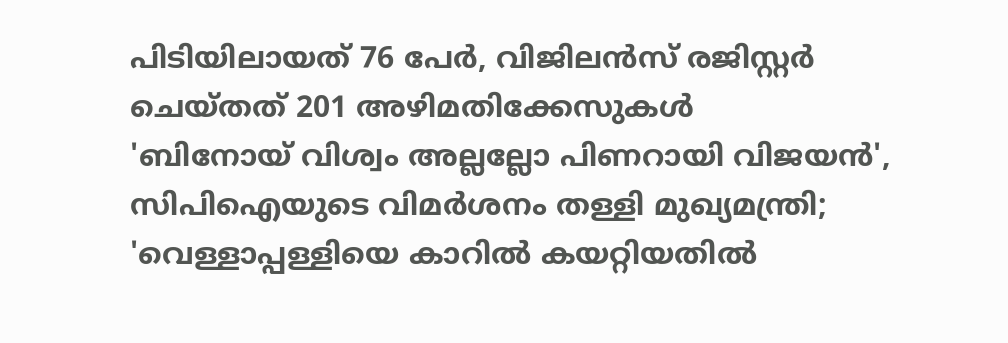പിടിയിലായത് 76 പേർ, വിജിലൻസ് രജിസ്റ്റർ ചെയ്തത് 201 അഴിമതിക്കേസുകൾ
'ബിനോയ് വിശ്വം അല്ലല്ലോ പിണറായി വിജയൻ', സിപിഐയുടെ വിമർശനം തള്ളി മുഖ്യമന്ത്രി; 'വെള്ളാപ്പള്ളിയെ കാറിൽ കയറ്റിയതിൽ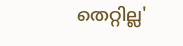തെറ്റില്ല'